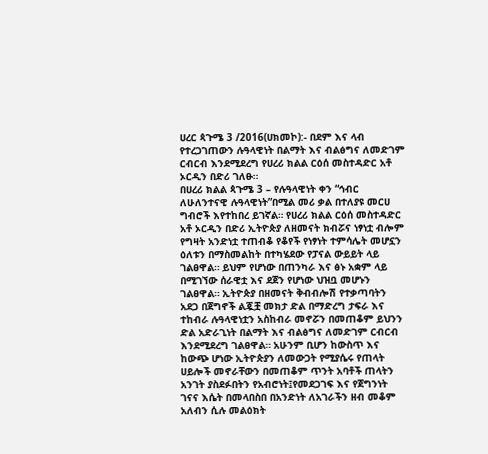ሀረር ጳጉሜ 3 /2016(ሀክመኮ):- በደም እና ላብ የተረጋገጠውን ሉዓላዊነት በልማት እና ብልፅግና ለመድገም ርብርብ እንደሚደረግ የሀረሪ ክልል ርዕሰ መስተዳድር አቶ ኦርዲን በድሪ ገለፁ።
በሀረሪ ክልል ጳጉሜ 3 – የሉዓላዊነት ቀን “ኅብር ለሁለንተናዊ ሉዓላዊነት”በሚል መሪ ቃል በተለያዩ መርሀ ግብሮች እየተከበረ ይገኛል። የሀረሪ ክልል ርዕሰ መስተዳድር አቶ ኦርዲን በድሪ ኢትዮጵያ ለዘመናት ክብሯና ነፃነቷ ብሎም የግዛት አንድነቷ ተጠብቆ የቆየች የነፃነት ተምሳሌት መሆኗን ዕለቱን በማስመልከት በተካሄደው የፓናል ውይይት ላይ ገልፀዋል። ይህም የሆነው በጠንካራ እና ፅኑ አቋም ላይ በሚገኘው ሰራዊቷ እና ደጀን የሆነው ህዝቧ መሆኑን ገልፀዋል። ኢትዮጵያ በዘመናት ቅብብሎሽ የተቃጣባትን አደጋ በጀግኖች ልጇቿ መክታ ድል በማድረግ ታፍራ እና ተከብራ ሉዓላዊነቷን አስከብራ መኖሯን በመጠቆም ይህንን ድል አድራጊነት በልማት እና ብልፅግና ለመድገም ርብርብ እንደሚደረግ ገልፀዋል። አሁንም ቢሆን ከውስጥ እና ከውጭ ሆነው ኢትዮጵያን ለመውጋት የሚያሴሩ የጠላት ሀይሎች መኖራቸውን በመጠቆም ጥንት አባቶች ጠላትን አንገት ያስደፉበትን የአብሮነት፤የመደጋገፍ እና የጀግንነት ገናና እሴት በመላበስበ በአንድነት ለአገራችን ዘብ መቆም አለብን ሲሉ መልዕክት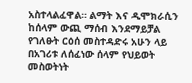አስተላልፈዋል። ልማት እና ዲሞክራሲን ከሰላም ውጪ ማሰብ እንደማይቻል የገለፁት ርዕሰ መስተዳድሩ አሁን ላይ በአገሪቱ ለሰፈነው ሰላም የህይወት መስወትነት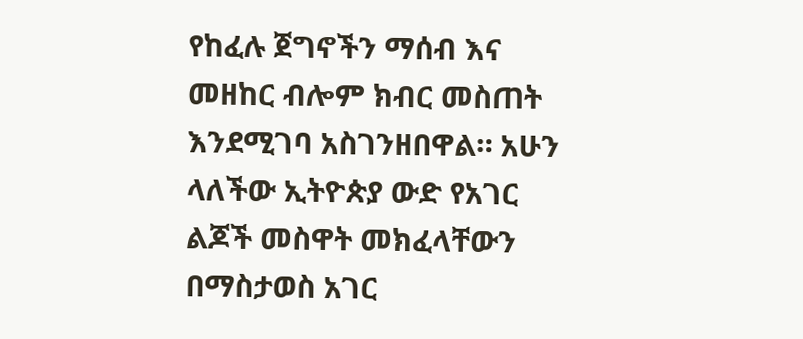የከፈሉ ጀግኖችን ማሰብ እና መዘከር ብሎም ክብር መስጠት እንደሚገባ አስገንዘበዋል። አሁን ላለችው ኢትዮጵያ ውድ የአገር ልጆች መስዋት መክፈላቸውን በማስታወስ አገር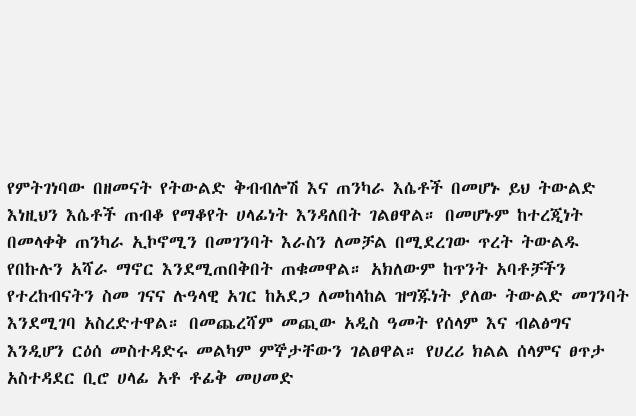የምትገነባው በዘመናት የትውልድ ቅብብሎሽ እና ጠንካራ እሴቶች በመሆኑ ይህ ትውልድ እነዚህን እሴቶች ጠብቆ የማቆየት ሀላፊነት እንዳለበት ገልፀዋል። በመሆኑም ከተረጂነት በመላቀቅ ጠንካራ ኢኮኖሚን በመገንባት እራስን ለመቻል በሚደረገው ጥረት ትውልዱ የበኩሉን አሻራ ማኖር እንደሚጠበቅበት ጠቁመዋል። አክለውም ከጥንት አባቶቻችን የተረከብናትን ስመ ገናና ሉዓላዊ አገር ከአደጋ ለመከላከል ዝግጁነት ያለው ትውልድ መገንባት እንደሚገባ አስረድተዋል። በመጨረሻም መጪው አዲስ ዓመት የሰላም እና ብልፅግና እንዲሆን ርዕሰ መስተዳድሩ መልካም ምኞታቸውን ገልፀዋል። የሀረሪ ክልል ሰላምና ፀጥታ አስተዳደር ቢሮ ሀላፊ አቶ ቶፊቅ መሀመድ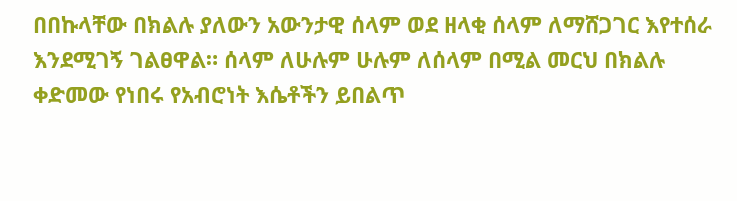በበኩላቸው በክልሉ ያለውን አውንታዊ ሰላም ወደ ዘላቂ ሰላም ለማሸጋገር እየተሰራ እንደሚገኝ ገልፀዋል። ሰላም ለሁሉም ሁሉም ለሰላም በሚል መርህ በክልሉ ቀድመው የነበሩ የአብሮነት እሴቶችን ይበልጥ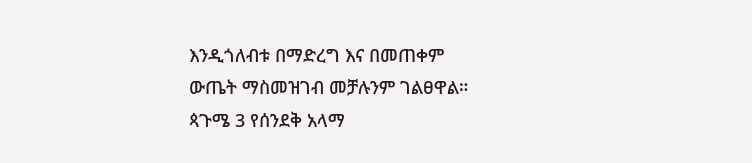እንዲጎለብቱ በማድረግ እና በመጠቀም ውጤት ማስመዝገብ መቻሉንም ገልፀዋል። ጳጉሜ 3 የሰንደቅ አላማ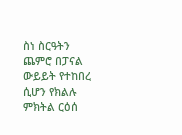ስነ ስርዓትን ጨምሮ በፓናል ውይይት የተከበረ ሲሆን የክልሉ ምክትል ርዕሰ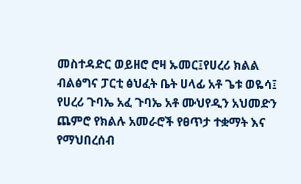መስተዳድር ወይዘሮ ሮዛ ኡመር፤የሀረሪ ክልል ብልፅግና ፓርቲ ፅህፈት ቤት ሀላፊ አቶ ጌቱ ወዬሳ፤ የሀረሪ ጉባኤ አፈ ጉባኤ አቶ ሙህየዲን አህመድን ጨምሮ የክልሉ አመራሮች የፀጥታ ተቋማት እና የማህበረሰብ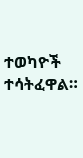ተወካዮች ተሳትፈዋል።